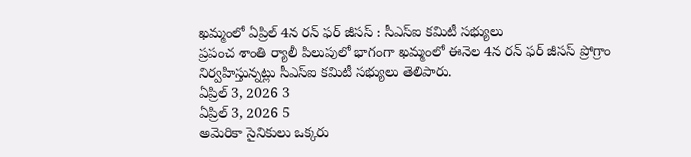ఖమ్మంలో ఏప్రిల్ 4న రన్ ఫర్ జీసస్ : సీఎస్ఐ కమిటీ సభ్యులు
ప్రపంచ శాంతి ర్యాలీ పిలుపులో భాగంగా ఖమ్మంలో ఈనెల 4న రన్ ఫర్ జీసస్ ప్రోగ్రాం నిర్వహిస్తున్నట్లు సీఎస్ఐ కమిటీ సభ్యులు తెలిపారు.
ఏప్రిల్ 3, 2026 3
ఏప్రిల్ 3, 2026 5
అమెరికా సైనికులు ఒక్కరు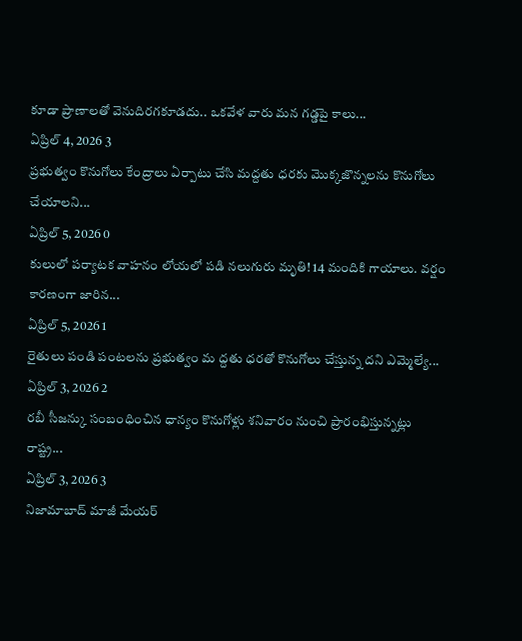కూడా ప్రాణాలతో వెనుదిరగకూడదు.. ఒకవేళ వారు మన గడ్డపై కాలు...
ఏప్రిల్ 4, 2026 3
ప్రభుత్వం కొనుగోలు కేంద్రాలు ఏర్పాటు చేసి మద్దతు ధరకు మొక్కజొన్నలను కొనుగోలు చేయాలని...
ఏప్రిల్ 5, 2026 0
కులులో పర్యాటక వాహనం లోయలో పడి నలుగురు మృతి! 14 మందికి గాయాలు. వర్షం కారణంగా జారిన...
ఏప్రిల్ 5, 2026 1
రైతులు పండి పంటలను ప్రభుత్వం మ ద్దతు ధరతో కొనుగోలు చేస్తున్న దని ఎమ్మెల్యే...
ఏప్రిల్ 3, 2026 2
రబీ సీజన్కు సంబంధించిన ధాన్యం కొనుగోళ్లు శనివారం నుంచి ప్రారంభిస్తున్నట్లు రాష్ట్ర...
ఏప్రిల్ 3, 2026 3
నిజామాబాద్ మాజీ మేయర్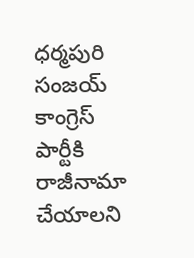ధర్మపురి సంజయ్ కాంగ్రెస్ పార్టీకి రాజీనామా చేయాలని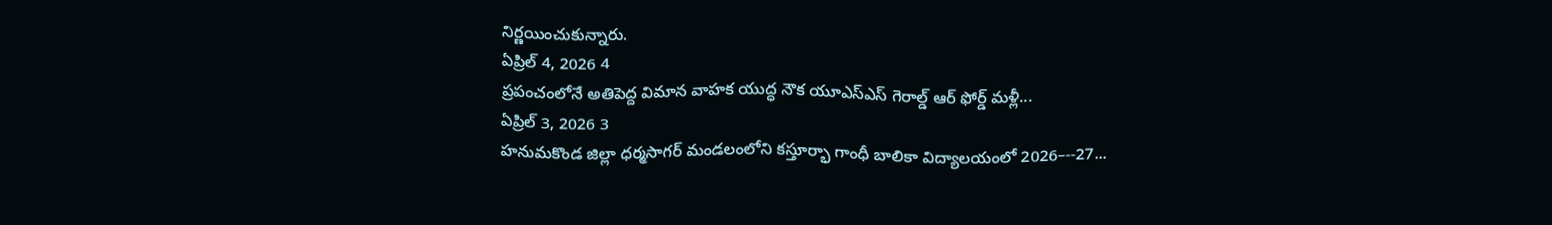నిర్ణయించుకున్నారు.
ఏప్రిల్ 4, 2026 4
ప్రపంచంలోనే అతిపెద్ద విమాన వాహక యుద్ధ నౌక యూఎస్ఎస్ గెరాల్డ్ ఆర్ ఫోర్డ్ మళ్లీ...
ఏప్రిల్ 3, 2026 3
హనుమకొండ జిల్లా ధర్మసాగర్ మండలంలోని కస్తూర్భా గాంధీ బాలికా విద్యాలయంలో 2026–--27...